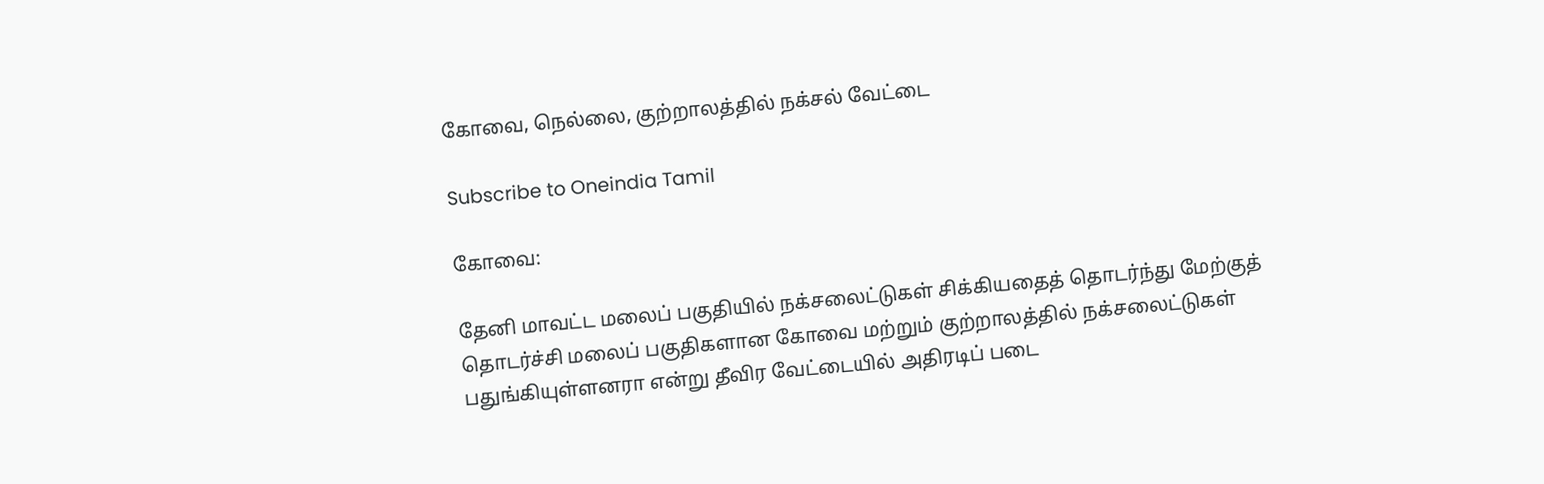கோவை, நெல்லை, குற்றாலத்தில் நக்சல் வேட்டை

Subscribe to Oneindia Tamil

கோவை:

தேனி மாவட்ட மலைப் பகுதியில் நக்சலைட்டுகள் சிக்கியதைத் தொடர்ந்து மேற்குத் தொடர்ச்சி மலைப் பகுதிகளான கோவை மற்றும் குற்றாலத்தில் நக்சலைட்டுகள் பதுங்கியுள்ளனரா என்று தீவிர வேட்டையில் அதிரடிப் படை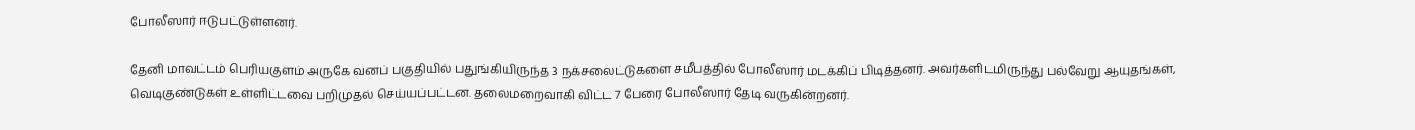போலீஸார் ஈடுபட்டுள்ளனர்.

தேனி மாவட்டம் பெரியகுளம் அருகே வனப் பகுதியில் பதுங்கியிருந்த 3 நக்சலைட்டுகளை சமீபத்தில் போலீஸார் மடக்கிப் பிடித்தனர். அவர்களிடமிருந்து பல்வேறு ஆயுதங்கள், வெடிகுண்டுகள் உள்ளிட்டவை பறிமுதல் செய்யப்பட்டன. தலைமறைவாகி விட்ட 7 பேரை போலீஸார் தேடி வருகின்றனர்.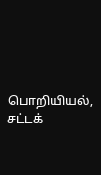பொறியியல், சட்டக்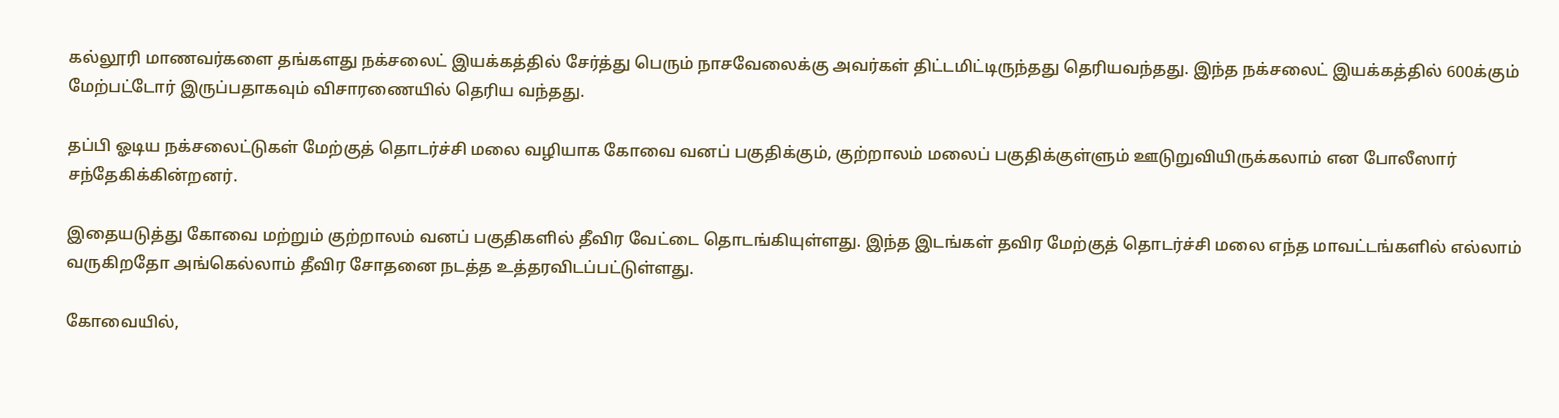கல்லூரி மாணவர்களை தங்களது நக்சலைட் இயக்கத்தில் சேர்த்து பெரும் நாசவேலைக்கு அவர்கள் திட்டமிட்டிருந்தது தெரியவந்தது. இந்த நக்சலைட் இயக்கத்தில் 600க்கும் மேற்பட்டோர் இருப்பதாகவும் விசாரணையில் தெரிய வந்தது.

தப்பி ஓடிய நக்சலைட்டுகள் மேற்குத் தொடர்ச்சி மலை வழியாக கோவை வனப் பகுதிக்கும், குற்றாலம் மலைப் பகுதிக்குள்ளும் ஊடுறுவியிருக்கலாம் என போலீஸார் சந்தேகிக்கின்றனர்.

இதையடுத்து கோவை மற்றும் குற்றாலம் வனப் பகுதிகளில் தீவிர வேட்டை தொடங்கியுள்ளது. இந்த இடங்கள் தவிர மேற்குத் தொடர்ச்சி மலை எந்த மாவட்டங்களில் எல்லாம் வருகிறதோ அங்கெல்லாம் தீவிர சோதனை நடத்த உத்தரவிடப்பட்டுள்ளது.

கோவையில்,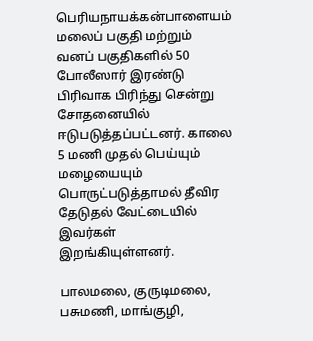பெரியநாயக்கன்பாளையம் மலைப் பகுதி மற்றும் வனப் பகுதிகளில் 50 போலீஸார் இரண்டு பிரிவாக பிரிந்து சென்று சோதனையில் ஈடுபடுத்தப்பட்டனர். காலை 5 மணி முதல் பெய்யும் மழையையும் பொருட்படுத்தாமல் தீவிர தேடுதல் வேட்டையில் இவர்கள் இறங்கியுள்ளனர்.

பாலமலை, குருடிமலை, பசுமணி, மாங்குழி,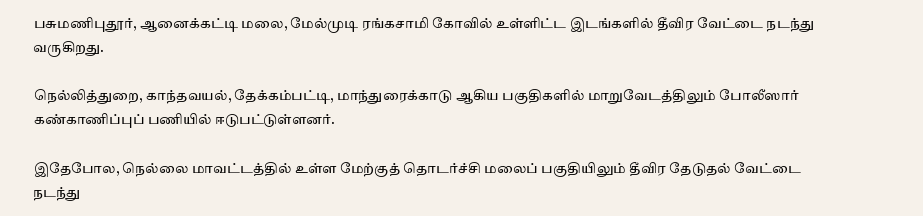பசுமணிபுதூர், ஆனைக்கட்டி மலை, மேல்முடி ரங்கசாமி கோவில் உள்ளிட்ட இடங்களில் தீவிர வேட்டை நடந்து வருகிறது.

நெல்லித்துறை, காந்தவயல், தேக்கம்பட்டி, மாந்துரைக்காடு ஆகிய பகுதிகளில் மாறுவேடத்திலும் போலீஸார் கண்காணிப்புப் பணியில் ஈடுபட்டுள்ளனர்.

இதேபோல, நெல்லை மாவட்டத்தில் உள்ள மேற்குத் தொடர்ச்சி மலைப் பகுதியிலும் தீவிர தேடுதல் வேட்டை நடந்து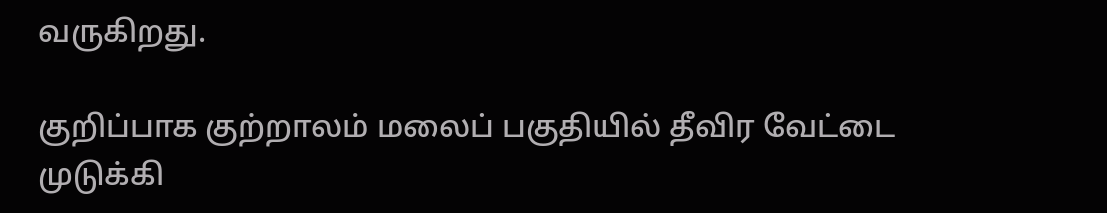வருகிறது.

குறிப்பாக குற்றாலம் மலைப் பகுதியில் தீவிர வேட்டை முடுக்கி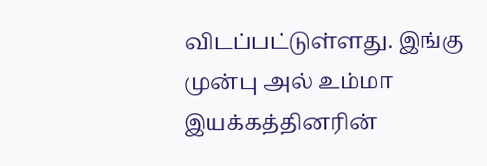விடப்பட்டுள்ளது. இங்கு முன்பு அல் உம்மா இயக்கத்தினரின்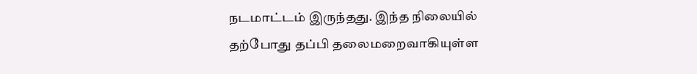நடமாட்டம் இருந்தது. இந்த நிலையில் தற்போது தப்பி தலைமறைவாகியுள்ள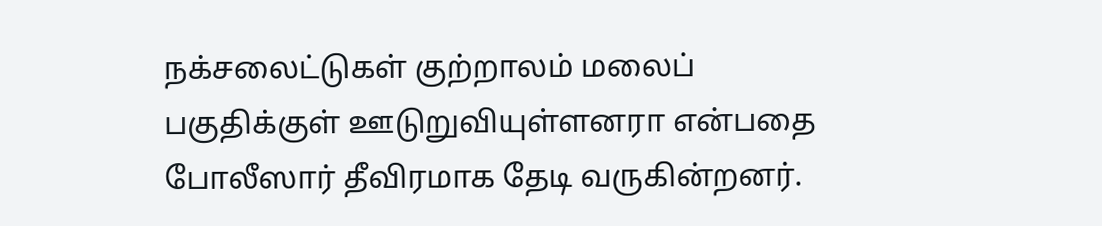நக்சலைட்டுகள் குற்றாலம் மலைப் பகுதிக்குள் ஊடுறுவியுள்ளனரா என்பதை போலீஸார் தீவிரமாக தேடி வருகின்றனர்.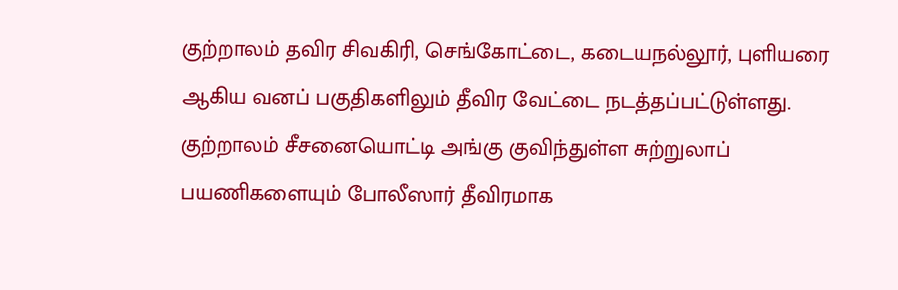குற்றாலம் தவிர சிவகிரி, செங்கோட்டை, கடையநல்லூர், புளியரை ஆகிய வனப் பகுதிகளிலும் தீவிர வேட்டை நடத்தப்பட்டுள்ளது. குற்றாலம் சீசனையொட்டி அங்கு குவிந்துள்ள சுற்றுலாப் பயணிகளையும் போலீஸார் தீவிரமாக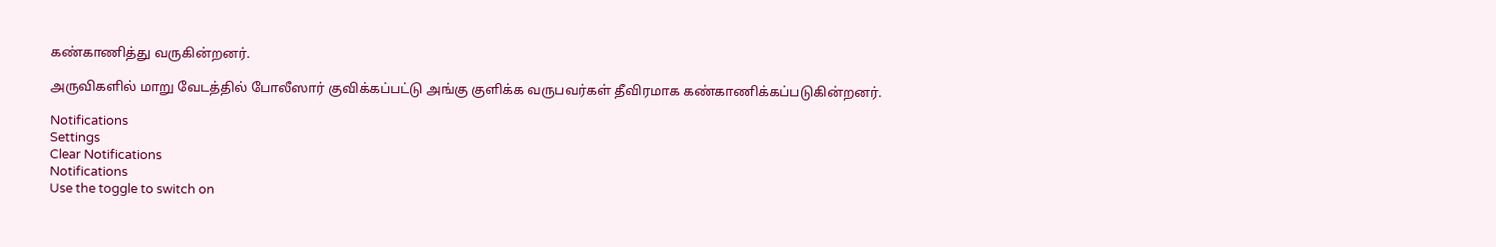கண்காணித்து வருகின்றனர்.

அருவிகளில் மாறு வேடத்தில் போலீஸார் குவிக்கப்பட்டு அங்கு குளிக்க வருபவர்கள் தீவிரமாக கண்காணிக்கப்படுகின்றனர்.

Notifications
Settings
Clear Notifications
Notifications
Use the toggle to switch on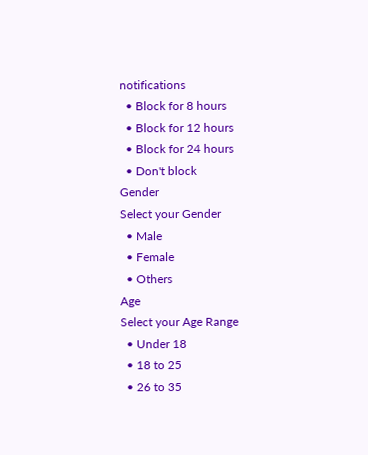notifications
  • Block for 8 hours
  • Block for 12 hours
  • Block for 24 hours
  • Don't block
Gender
Select your Gender
  • Male
  • Female
  • Others
Age
Select your Age Range
  • Under 18
  • 18 to 25
  • 26 to 35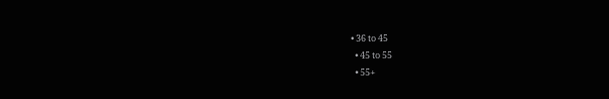• 36 to 45
  • 45 to 55
  • 55+